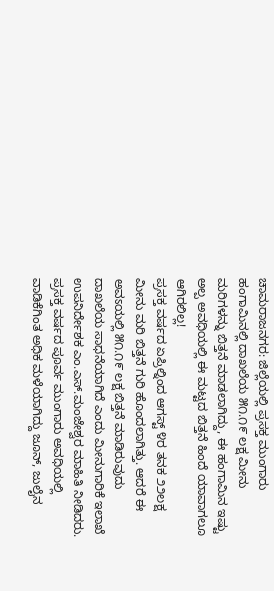ಚಾಮರಾಜನಗರ: ಜಿಲ್ಲೆಯಲ್ಲಿ ಪ್ರಸಕ್ತ ಮುಂಗಾರು ಹಂಗಾಮಿನಲ್ಲಿ ದಾಖಲೆಯ ೫೧.೧೯ ಲಕ್ಷ ಮೀನು ಮರಿಗಳನ್ನು ಬಿತ್ತನೆ ಮಾಡಲಾಗಿದ್ದು, ಈ ಹಂಗಾಮಿನ ಇಷ್ಟು ಅಲ್ಪ ಅವಧಿಯಲ್ಲಿ ಈ ಮಟ್ಟದ ಬಿತ್ತನೆ ಹಿಂದೆ ಯಾವಾಗಲೂ ಆಗಿರಲಿಲ್ಲ!
ಪ್ರಸಕ್ತ ವರ್ಷದ ಏಪ್ರಿಲ್ನಿಂದ ಆಗಸ್ಟ್ ೪ರ ತನಕ ೨೨ಲಕ್ಷ ಮೀನು ಮರಿ ಬಿತ್ತನೆ ಗುರಿ ಹೊಂದಲಾಗಿತ್ತು. ಆದರೆ ಈ ಅವಽಯಲ್ಲಿ ೫೧.೧೯ ಲಕ್ಷ ಬಿತ್ತನೆ ಮಾಡಿರುವುದು ದಾಖಲೆಯ ಸಾಧನೆಯಾಗಿದೆ ಎಂದು ಮೀನುಗಾರಿಕೆ ಇಲಾಖೆ ಉಪನಿರ್ದೇಶಕ ಎಂ.ಎಸ್.ಮಂಜೇಶ್ವರ ಮಾಹಿತಿ ನೀಡಿದರು.
ಪ್ರಸಕ್ತ ವರ್ಷದ ಪೂರ್ವ ಮುಂಗಾರು ಅವಧಿಯಲ್ಲಿ ವಾಡಿಕೆಗಿಂತ ಅಧಿಕ ಮಳೆಯಾಗಿದ್ದು ಜೂನ್, ಜುಲೈನ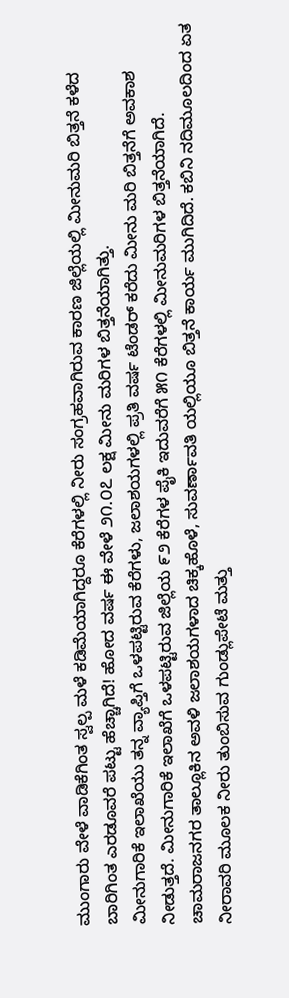ಮುಂಗಾರು ವೇಳೆ ವಾಡಿಕೆಗಿಂತ ಸ್ವಲ್ಪ ಮಳೆ ಕಡಿಮೆಯಾಗಿದ್ದರೂ ಕೆರೆಗಳಲ್ಲಿ ನೀರು ಸಂಗ್ರಹವಾಗಿರುವ ಕಾರಣ ಜಿಲ್ಲೆಯಲ್ಲಿ ಮೀನುಮರಿ ಬಿತ್ತನೆ ಕಳೆದ ಬಾರಿಗಿಂತ ಎರಡೂವರೆ ಪಟ್ಟು ಹೆಚ್ಚಾಗಿದೆ! ಹೋದ ವರ್ಷ ಈ ವೇಳೆ ೨೧.೦೭ ಲಕ್ಷ ಮೀನು ಮರಿಗಳ ಬಿತ್ತನೆಯಾಗಿತ್ತು.
ಮೀನುಗಾರಿಕೆ ಇಲಾಖೆಯು ತನ್ನ ವ್ಯಾಪ್ತಿಗೆ ಒಳಪಟ್ಟಿರುವ ಕೆರೆಗಳು, ಜಲಾಶಯಗಳಲ್ಲಿ ಪ್ರತಿ ವರ್ಷ ಟೆಂಡರ್ ಕರೆದು ಮೀನು ಮರಿ ಬಿತ್ತನೆಗೆ ಅವಕಾಶ ನೀಡುತ್ತದೆ. ಮೀನುಗಾರಿಕೆ ಇಲಾಖೆಗೆ ಒಳಪಟ್ಟಿರುವ ಜಿಲ್ಲೆಯ ೯೨ ಕೆರೆಗಳ ಪೈಕಿ ಇದುವರೆಗೆ ೫೧ ಕೆರೆಗಳಲ್ಲಿ ಮೀನುಮರಿಗಳ ಬಿತ್ತನೆಯಾಗಿದೆ.
ಚಾಮರಾಜನಗರ ತಾಲ್ಲೂಕಿನ ಅವಳಿ ಜಲಾಶಯಗಳಾದ ಚಿಕ್ಕಹೊಳೆ, ಸುವರ್ಣಾವತಿ ಯಲ್ಲಿಯೂ ಬಿತ್ತನೆ ಕಾರ್ಯ ಮುಗಿದಿದೆ. ಕಬಿನಿ ನದಿಮೂಲದಿಂದ ಏತ ನೀರಾವರಿ ಮೂಲಕ ನೀರು ತುಂಬಿಸುವ ಗುಂಡ್ಲುಪೇಟೆ ಮತ್ತು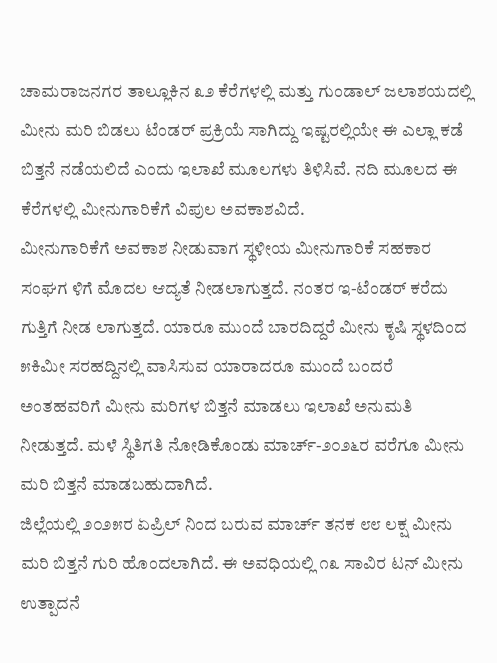ಚಾಮರಾಜನಗರ ತಾಲ್ಲೂಕಿನ ೩೨ ಕೆರೆಗಳಲ್ಲಿ ಮತ್ತು ಗುಂಡಾಲ್ ಜಲಾಶಯದಲ್ಲಿ ಮೀನು ಮರಿ ಬಿಡಲು ಟೆಂಡರ್ ಪ್ರಕ್ರಿಯೆ ಸಾಗಿದ್ದು ಇಷ್ಟರಲ್ಲಿಯೇ ಈ ಎಲ್ಲಾ ಕಡೆ ಬಿತ್ತನೆ ನಡೆಯಲಿದೆ ಎಂದು ಇಲಾಖೆ ಮೂಲಗಳು ತಿಳಿಸಿವೆ. ನದಿ ಮೂಲದ ಈ ಕೆರೆಗಳಲ್ಲಿ ಮೀನುಗಾರಿಕೆಗೆ ವಿಪುಲ ಅವಕಾಶವಿದೆ.
ಮೀನುಗಾರಿಕೆಗೆ ಅವಕಾಶ ನೀಡುವಾಗ ಸ್ಥಳೀಯ ಮೀನುಗಾರಿಕೆ ಸಹಕಾರ ಸಂಘಗ ಳಿಗೆ ಮೊದಲ ಆದ್ಯತೆ ನೀಡಲಾಗುತ್ತದೆ. ನಂತರ ಇ-ಟೆಂಡರ್ ಕರೆದು ಗುತ್ತಿಗೆ ನೀಡ ಲಾಗುತ್ತದೆ. ಯಾರೂ ಮುಂದೆ ಬಾರದಿದ್ದರೆ ಮೀನು ಕೃಷಿ ಸ್ಥಳದಿಂದ ೫ಕಿಮೀ ಸರಹದ್ದಿನಲ್ಲಿ ವಾಸಿಸುವ ಯಾರಾದರೂ ಮುಂದೆ ಬಂದರೆ ಅಂತಹವರಿಗೆ ಮೀನು ಮರಿಗಳ ಬಿತ್ತನೆ ಮಾಡಲು ಇಲಾಖೆ ಅನುಮತಿ ನೀಡುತ್ತದೆ. ಮಳೆ ಸ್ಥಿತಿಗತಿ ನೋಡಿಕೊಂಡು ಮಾರ್ಚ್-೨೦೨೬ರ ವರೆಗೂ ಮೀನು ಮರಿ ಬಿತ್ತನೆ ಮಾಡಬಹುದಾಗಿದೆ.
ಜಿಲ್ಲೆಯಲ್ಲಿ ೨೦೨೫ರ ಏಪ್ರಿಲ್ ನಿಂದ ಬರುವ ಮಾರ್ಚ್ ತನಕ ೮೮ ಲಕ್ಷ ಮೀನು ಮರಿ ಬಿತ್ತನೆ ಗುರಿ ಹೊಂದಲಾಗಿದೆ. ಈ ಅವಧಿಯಲ್ಲಿ ೧೩ ಸಾವಿರ ಟನ್ ಮೀನು ಉತ್ಪಾದನೆ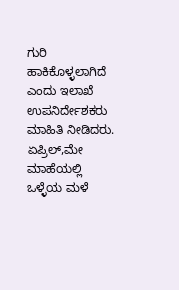ಗುರಿ ಹಾಕಿಕೊಳ್ಳಲಾಗಿದೆ ಎಂದು ಇಲಾಖೆ ಉಪನಿರ್ದೇಶಕರು ಮಾಹಿತಿ ನೀಡಿದರು.
ಏಪ್ರಿಲ್,ಮೇ ಮಾಹೆಯಲ್ಲಿ ಒಳ್ಳೆಯ ಮಳೆ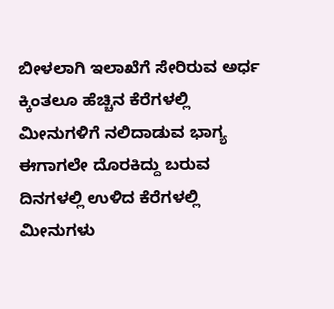ಬೀಳಲಾಗಿ ಇಲಾಖೆಗೆ ಸೇರಿರುವ ಅರ್ಧ ಕ್ಕಿಂತಲೂ ಹೆಚ್ಚಿನ ಕೆರೆಗಳಲ್ಲಿ ಮೀನುಗಳಿಗೆ ನಲಿದಾಡುವ ಭಾಗ್ಯ ಈಗಾಗಲೇ ದೊರಕಿದ್ದು ಬರುವ ದಿನಗಳಲ್ಲಿ ಉಳಿದ ಕೆರೆಗಳಲ್ಲಿ ಮೀನುಗಳು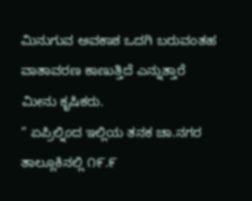ಮಿನುಗುವ ಅವಕಾಶ ಒದಗಿ ಬರುವಂತಹ ವಾತಾವರಣ ಕಾಣುತ್ತಿದೆ ಎನ್ನುತ್ತಾರೆ ಮೀನು ಕೃಷಿಕರು.
” ಏಪ್ರಿಲ್ನಿಂದ ಇಲ್ಲಿಯ ತನಕ ಚಾ.ನಗರ ತಾಲ್ಲೂಕಿನಲ್ಲಿ ೧೯.೯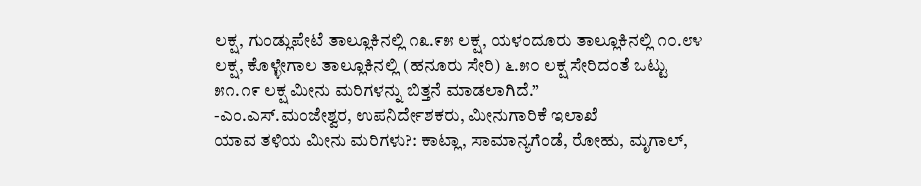ಲಕ್ಷ, ಗುಂಡ್ಲುಪೇಟೆ ತಾಲ್ಲೂಕಿನಲ್ಲಿ ೧೩.೯೫ ಲಕ್ಷ, ಯಳಂದೂರು ತಾಲ್ಲೂಕಿನಲ್ಲಿ ೧೦.೮೪ ಲಕ್ಷ, ಕೊಳ್ಳೇಗಾಲ ತಾಲ್ಲೂಕಿನಲ್ಲಿ (ಹನೂರು ಸೇರಿ) ೬.೫೦ ಲಕ್ಷ ಸೇರಿದಂತೆ ಒಟ್ಟು ೫೧.೧೯ ಲಕ್ಷ ಮೀನು ಮರಿಗಳನ್ನು ಬಿತ್ತನೆ ಮಾಡಲಾಗಿದೆ.”
-ಎಂ.ಎಸ್.ಮಂಜೇಶ್ವರ, ಉಪನಿರ್ದೇಶಕರು, ಮೀನುಗಾರಿಕೆ ಇಲಾಖೆ
ಯಾವ ತಳಿಯ ಮೀನು ಮರಿಗಳು?: ಕಾಟ್ಲಾ, ಸಾಮಾನ್ಯಗೆಂಡೆ, ರೋಹು, ಮೃಗಾಲ್,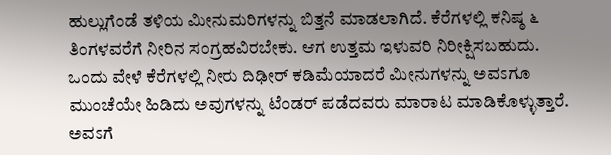ಹುಲ್ಲುಗೆಂಡೆ ತಳಿಯ ಮೀನುಮರಿಗಳನ್ನು ಬಿತ್ತನೆ ಮಾಡಲಾಗಿದೆ. ಕೆರೆಗಳಲ್ಲಿ ಕನಿಷ್ಠ ೬ ತಿಂಗಳವರೆಗೆ ನೀರಿನ ಸಂಗ್ರಹವಿರಬೇಕು. ಆಗ ಉತ್ತಮ ಇಳುವರಿ ನಿರೀಕ್ಷಿಸಬಹುದು. ಒಂದು ವೇಳೆ ಕೆರೆಗಳಲ್ಲಿ ನೀರು ದಿಢೀರ್ ಕಡಿಮೆಯಾದರೆ ಮೀನುಗಳನ್ನು ಅವಽಗೂ ಮುಂಚೆಯೇ ಹಿಡಿದು ಅವುಗಳನ್ನು ಟೆಂಡರ್ ಪಡೆದವರು ಮಾರಾಟ ಮಾಡಿಕೊಳ್ಳುತ್ತಾರೆ. ಅವಽಗೆ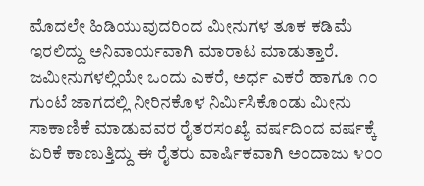ಮೊದಲೇ ಹಿಡಿಯುವುದರಿಂದ ಮೀನುಗಳ ತೂಕ ಕಡಿಮೆ ಇರಲಿದ್ದು ಅನಿವಾರ್ಯವಾಗಿ ಮಾರಾಟ ಮಾಡುತ್ತಾರೆ.
ಜಮೀನುಗಳಲ್ಲಿಯೇ ಒಂದು ಎಕರೆ, ಅರ್ಧ ಎಕರೆ ಹಾಗೂ ೧೦ ಗುಂಟೆ ಜಾಗದಲ್ಲಿ ನೀರಿನಕೊಳ ನಿರ್ಮಿಸಿಕೊಂಡು ಮೀನು ಸಾಕಾಣಿಕೆ ಮಾಡುವವರ ರೈತರಸಂಖ್ಯೆ ವರ್ಷದಿಂದ ವರ್ಷಕ್ಕೆ ಏರಿಕೆ ಕಾಣುತ್ತಿದ್ದು ಈ ರೈತರು ವಾರ್ಷಿಕವಾಗಿ ಅಂದಾಜು ೪೦೦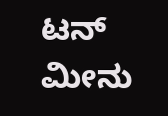ಟನ್ ಮೀನು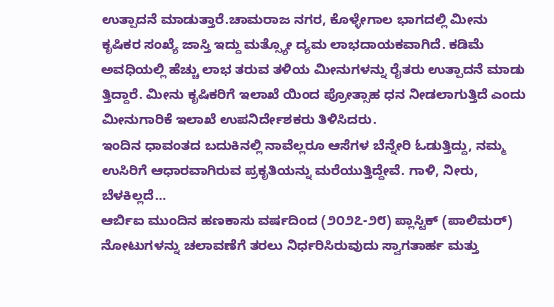ಉತ್ಪಾದನೆ ಮಾಡುತ್ತಾರೆ.ಚಾಮರಾಜ ನಗರ, ಕೊಳ್ಳೇಗಾಲ ಭಾಗದಲ್ಲಿ ಮೀನು ಕೃಷಿಕರ ಸಂಖ್ಯೆ ಜಾಸ್ತಿ ಇದ್ದು ಮತ್ಸ್ಯೋ ದ್ಯಮ ಲಾಭದಾಯಕವಾಗಿದೆ. ಕಡಿಮೆ ಅವಧಿಯಲ್ಲಿ ಹೆಚ್ಚು ಲಾಭ ತರುವ ತಳಿಯ ಮೀನುಗಳನ್ನು ರೈತರು ಉತ್ಪಾದನೆ ಮಾಡು ತ್ತಿದ್ದಾರೆ. ಮೀನು ಕೃಷಿಕರಿಗೆ ಇಲಾಖೆ ಯಿಂದ ಪ್ರೋತ್ಸಾಹ ಧನ ನೀಡಲಾಗುತ್ತಿದೆ ಎಂದು ಮೀನುಗಾರಿಕೆ ಇಲಾಖೆ ಉಪನಿರ್ದೇಶಕರು ತಿಳಿಸಿದರು.
ಇಂದಿನ ಧಾವಂತದ ಬದುಕಿನಲ್ಲಿ ನಾವೆಲ್ಲರೂ ಆಸೆಗಳ ಬೆನ್ನೇರಿ ಓಡುತ್ತಿದ್ದು, ನಮ್ಮ ಉಸಿರಿಗೆ ಆಧಾರವಾಗಿರುವ ಪ್ರಕೃತಿಯನ್ನು ಮರೆಯುತ್ತಿದ್ದೇವೆ. ಗಾಳಿ, ನೀರು, ಬೆಳಕಿಲ್ಲದೆ…
ಆರ್ಬಿಐ ಮುಂದಿನ ಹಣಕಾಸು ವರ್ಷದಿಂದ (೨೦೨೭-೨೮) ಪ್ಲಾಸ್ಟಿಕ್ (ಪಾಲಿಮರ್) ನೋಟುಗಳನ್ನು ಚಲಾವಣೆಗೆ ತರಲು ನಿರ್ಧರಿಸಿರುವುದು ಸ್ವಾಗತಾರ್ಹ ಮತ್ತು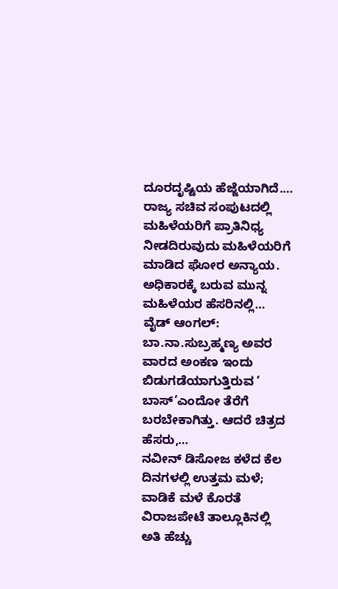ದೂರದೃಷ್ಟಿಯ ಹೆಜ್ಜೆಯಾಗಿದೆ.…
ರಾಜ್ಯ ಸಚಿವ ಸಂಪುಟದಲ್ಲಿ ಮಹಿಳೆಯರಿಗೆ ಪ್ರಾತಿನಿಧ್ಯ ನೀಡದಿರುವುದು ಮಹಿಳೆಯರಿಗೆ ಮಾಡಿದ ಘೋರ ಅನ್ಯಾಯ. ಅಧಿಕಾರಕ್ಕೆ ಬರುವ ಮುನ್ನ ಮಹಿಳೆಯರ ಹೆಸರಿನಲ್ಲಿ…
ವೈಡ್ ಆಂಗಲ್: ಬಾ.ನಾ.ಸುಬ್ರಹ್ಮಣ್ಯ ಅವರ ವಾರದ ಅಂಕಣ ಇಂದು ಬಿಡುಗಡೆಯಾಗುತ್ತಿರುವ ‘ ಬಾಸ್’ಎಂದೋ ತೆರೆಗೆ ಬರಬೇಕಾಗಿತ್ತು. ಆದರೆ ಚಿತ್ರದ ಹೆಸರು,…
ನವೀನ್ ಡಿಸೋಜ ಕಳೆದ ಕೆಲ ದಿನಗಳಲ್ಲಿ ಉತ್ತಮ ಮಳೆ; ವಾಡಿಕೆ ಮಳೆ ಕೊರತೆ ವಿರಾಜಪೇಟೆ ತಾಲ್ಲೂಕಿನಲ್ಲಿ ಅತಿ ಹೆಚ್ಚು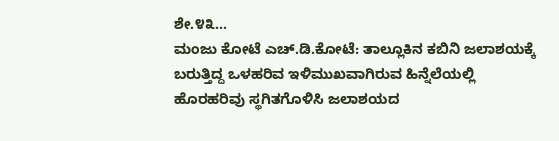ಶೇ.೪೩…
ಮಂಜು ಕೋಟೆ ಎಚ್.ಡಿ.ಕೋಟೆ: ತಾಲ್ಲೂಕಿನ ಕಬಿನಿ ಜಲಾಶಯಕ್ಕೆ ಬರುತ್ತಿದ್ದ ಒಳಹರಿವ ಇಳಿಮುಖವಾಗಿರುವ ಹಿನ್ನೆಲೆಯಲ್ಲಿ ಹೊರಹರಿವು ಸ್ಥಗಿತಗೊಳಿಸಿ ಜಲಾಶಯದ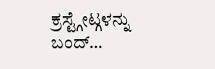ಕ್ರಸ್ಟ್ಗೇಟ್ಗಳನ್ನು ಬಂದ್…